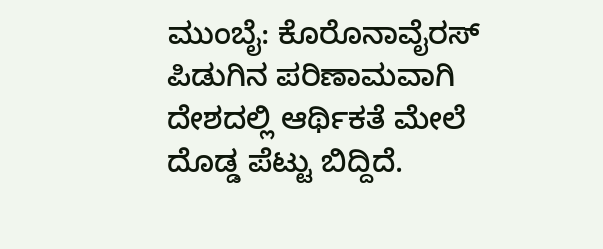ಮುಂಬೈ: ಕೊರೊನಾವೈರಸ್ ಪಿಡುಗಿನ ಪರಿಣಾಮವಾಗಿ ದೇಶದಲ್ಲಿ ಆರ್ಥಿಕತೆ ಮೇಲೆ ದೊಡ್ಡ ಪೆಟ್ಟು ಬಿದ್ದಿದೆ.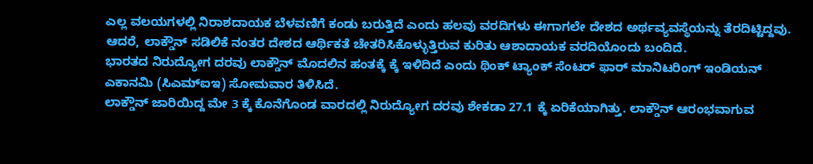ಎಲ್ಲ ವಲಯಗಳಲ್ಲಿ ನಿರಾಶದಾಯಕ ಬೆಳವಣಿಗೆ ಕಂಡು ಬರುತ್ತಿದೆ ಎಂದು ಹಲವು ವರದಿಗಳು ಈಗಾಗಲೇ ದೇಶದ ಅರ್ಥವ್ಯವಸ್ಥೆಯನ್ನು ತೆರದಿಟ್ಟಿದ್ದವು. ಆದರೆ, ಲಾಕ್ಡೌನ್ ಸಡಿಲಿಕೆ ನಂತರ ದೇಶದ ಆರ್ಥಿಕತೆ ಚೇತರಿಸಿಕೊಳ್ಳುತ್ತಿರುವ ಕುರಿತು ಆಶಾದಾಯಕ ವರದಿಯೊಂದು ಬಂದಿದೆ.
ಭಾರತದ ನಿರುದ್ಯೋಗ ದರವು ಲಾಕ್ಡೌನ್ ಮೊದಲಿನ ಹಂತಕ್ಕೆ ಕ್ಕೆ ಇಳಿದಿದೆ ಎಂದು ಥಿಂಕ್ ಟ್ಯಾಂಕ್ ಸೆಂಟರ್ ಫಾರ್ ಮಾನಿಟರಿಂಗ್ ಇಂಡಿಯನ್ ಎಕಾನಮಿ (ಸಿಎಮ್ಐಇ) ಸೋಮವಾರ ತಿಳಿಸಿದೆ.
ಲಾಕ್ಡೌನ್ ಜಾರಿಯಿದ್ದ ಮೇ 3 ಕ್ಕೆ ಕೊನೆಗೊಂಡ ವಾರದಲ್ಲಿ ನಿರುದ್ಯೋಗ ದರವು ಶೇಕಡಾ 27.1 ಕ್ಕೆ ಏರಿಕೆಯಾಗಿತ್ತು. ಲಾಕ್ಡೌನ್ ಆರಂಭವಾಗುವ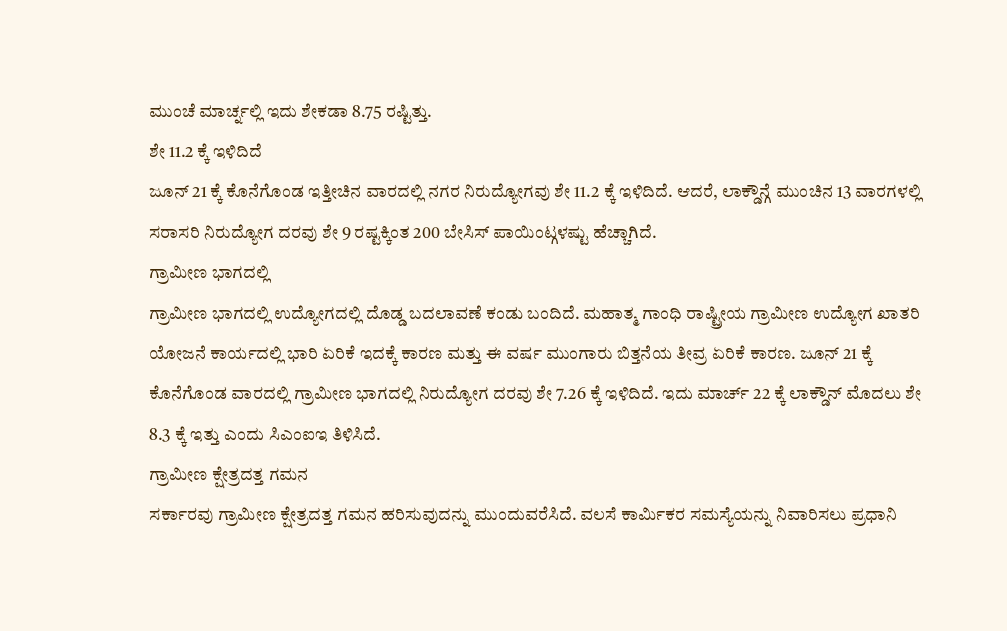ಮುಂಚೆ ಮಾರ್ಚ್ನಲ್ಲಿ ಇದು ಶೇಕಡಾ 8.75 ರಷ್ಟಿತ್ತು.
ಶೇ 11.2 ಕ್ಕೆ ಇಳಿದಿದೆ
ಜೂನ್ 21 ಕ್ಕೆ ಕೊನೆಗೊಂಡ ಇತ್ತೀಚಿನ ವಾರದಲ್ಲಿ ನಗರ ನಿರುದ್ಯೋಗವು ಶೇ 11.2 ಕ್ಕೆ ಇಳಿದಿದೆ. ಆದರೆ, ಲಾಕ್ಡೌನ್ಗೆ ಮುಂಚಿನ 13 ವಾರಗಳಲ್ಲಿ ಸರಾಸರಿ ನಿರುದ್ಯೋಗ ದರವು ಶೇ 9 ರಷ್ಟಕ್ಕಿಂತ 200 ಬೇಸಿಸ್ ಪಾಯಿಂಟ್ಗಳಷ್ಟು ಹೆಚ್ಚಾಗಿದೆ.
ಗ್ರಾಮೀಣ ಭಾಗದಲ್ಲಿ
ಗ್ರಾಮೀಣ ಭಾಗದಲ್ಲಿ ಉದ್ಯೋಗದಲ್ಲಿ ದೊಡ್ಡ ಬದಲಾವಣೆ ಕಂಡು ಬಂದಿದೆ. ಮಹಾತ್ಮ ಗಾಂಧಿ ರಾಷ್ಟ್ರೀಯ ಗ್ರಾಮೀಣ ಉದ್ಯೋಗ ಖಾತರಿ ಯೋಜನೆ ಕಾರ್ಯದಲ್ಲಿ ಭಾರಿ ಏರಿಕೆ ಇದಕ್ಕೆ ಕಾರಣ ಮತ್ತು ಈ ವರ್ಷ ಮುಂಗಾರು ಬಿತ್ತನೆಯ ತೀವ್ರ ಏರಿಕೆ ಕಾರಣ. ಜೂನ್ 21 ಕ್ಕೆ ಕೊನೆಗೊಂಡ ವಾರದಲ್ಲಿ ಗ್ರಾಮೀಣ ಭಾಗದಲ್ಲಿ ನಿರುದ್ಯೋಗ ದರವು ಶೇ 7.26 ಕ್ಕೆ ಇಳಿದಿದೆ. ಇದು ಮಾರ್ಚ್ 22 ಕ್ಕೆ ಲಾಕ್ಡೌನ್ ಮೊದಲು ಶೇ 8.3 ಕ್ಕೆ ಇತ್ತು ಎಂದು ಸಿಎಂಐಇ ತಿಳಿಸಿದೆ.
ಗ್ರಾಮೀಣ ಕ್ಷೇತ್ರದತ್ತ ಗಮನ
ಸರ್ಕಾರವು ಗ್ರಾಮೀಣ ಕ್ಷೇತ್ರದತ್ತ ಗಮನ ಹರಿಸುವುದನ್ನು ಮುಂದುವರೆಸಿದೆ. ವಲಸೆ ಕಾರ್ಮಿಕರ ಸಮಸ್ಯೆಯನ್ನು ನಿವಾರಿಸಲು ಪ್ರಧಾನಿ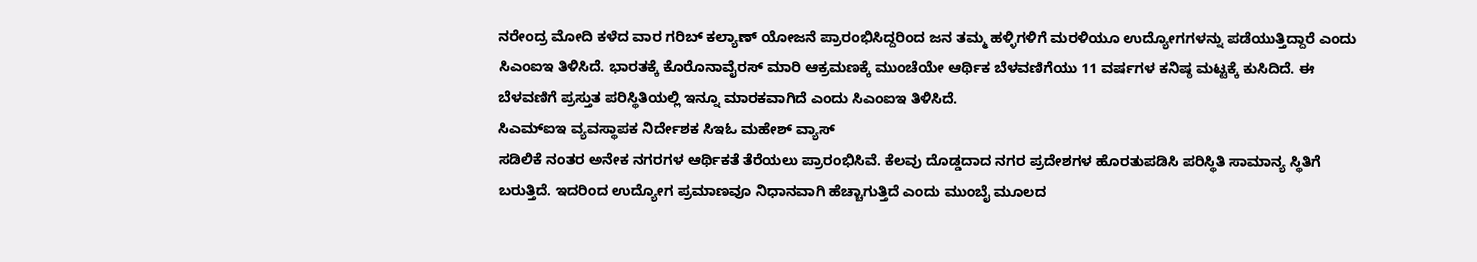ನರೇಂದ್ರ ಮೋದಿ ಕಳೆದ ವಾರ ಗರಿಬ್ ಕಲ್ಯಾಣ್ ಯೋಜನೆ ಪ್ರಾರಂಭಿಸಿದ್ದರಿಂದ ಜನ ತಮ್ಮ ಹಳ್ಳಿಗಳಿಗೆ ಮರಳಿಯೂ ಉದ್ಯೋಗಗಳನ್ನು ಪಡೆಯುತ್ತಿದ್ದಾರೆ ಎಂದು ಸಿಎಂಐಇ ತಿಳಿಸಿದೆ. ಭಾರತಕ್ಕೆ ಕೊರೊನಾವೈರಸ್ ಮಾರಿ ಆಕ್ರಮಣಕ್ಕೆ ಮುಂಚೆಯೇ ಆರ್ಥಿಕ ಬೆಳವಣಿಗೆಯು 11 ವರ್ಷಗಳ ಕನಿಷ್ಠ ಮಟ್ಟಕ್ಕೆ ಕುಸಿದಿದೆ. ಈ ಬೆಳವಣಿಗೆ ಪ್ರಸ್ತುತ ಪರಿಸ್ಥಿತಿಯಲ್ಲಿ ಇನ್ನೂ ಮಾರಕವಾಗಿದೆ ಎಂದು ಸಿಎಂಐಇ ತಿಳಿಸಿದೆ.
ಸಿಎಮ್ಐಇ ವ್ಯವಸ್ಥಾಪಕ ನಿರ್ದೇಶಕ ಸಿಇಓ ಮಹೇಶ್ ವ್ಯಾಸ್
ಸಡಿಲಿಕೆ ನಂತರ ಅನೇಕ ನಗರಗಳ ಆರ್ಥಿಕತೆ ತೆರೆಯಲು ಪ್ರಾರಂಭಿಸಿವೆ. ಕೆಲವು ದೊಡ್ಡದಾದ ನಗರ ಪ್ರದೇಶಗಳ ಹೊರತುಪಡಿಸಿ ಪರಿಸ್ಥಿತಿ ಸಾಮಾನ್ಯ ಸ್ಥಿತಿಗೆ ಬರುತ್ತಿದೆ. ಇದರಿಂದ ಉದ್ಯೋಗ ಪ್ರಮಾಣವೂ ನಿಧಾನವಾಗಿ ಹೆಚ್ಚಾಗುತ್ತಿದೆ ಎಂದು ಮುಂಬೈ ಮೂಲದ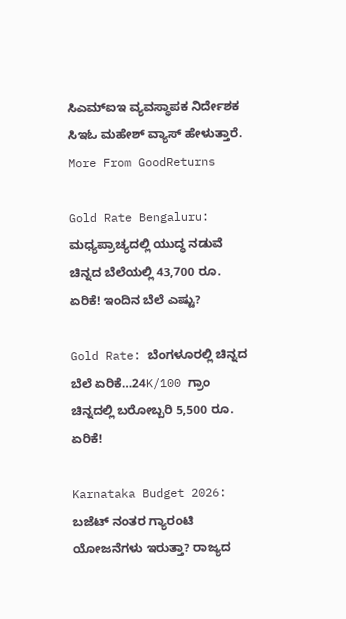ಸಿಎಮ್ಐಇ ವ್ಯವಸ್ಥಾಪಕ ನಿರ್ದೇಶಕ ಸಿಇಓ ಮಹೇಶ್ ವ್ಯಾಸ್ ಹೇಳುತ್ತಾರೆ.
More From GoodReturns

Gold Rate Bengaluru: ಮಧ್ಯಪ್ರಾಚ್ಯದಲ್ಲಿ ಯುದ್ಧ ನಡುವೆ ಚಿನ್ನದ ಬೆಲೆಯಲ್ಲಿ 43,700 ರೂ. ಏರಿಕೆ! ಇಂದಿನ ಬೆಲೆ ಎಷ್ಟು?

Gold Rate: ಬೆಂಗಳೂರಲ್ಲಿ ಚಿನ್ನದ ಬೆಲೆ ಏರಿಕೆ…24K/100 ಗ್ರಾಂ ಚಿನ್ನದಲ್ಲಿ ಬರೋಬ್ಬರಿ 5,500 ರೂ. ಏರಿಕೆ!

Karnataka Budget 2026: ಬಜೆಟ್ ನಂತರ ಗ್ಯಾರಂಟಿ ಯೋಜನೆಗಳು ಇರುತ್ತಾ? ರಾಜ್ಯದ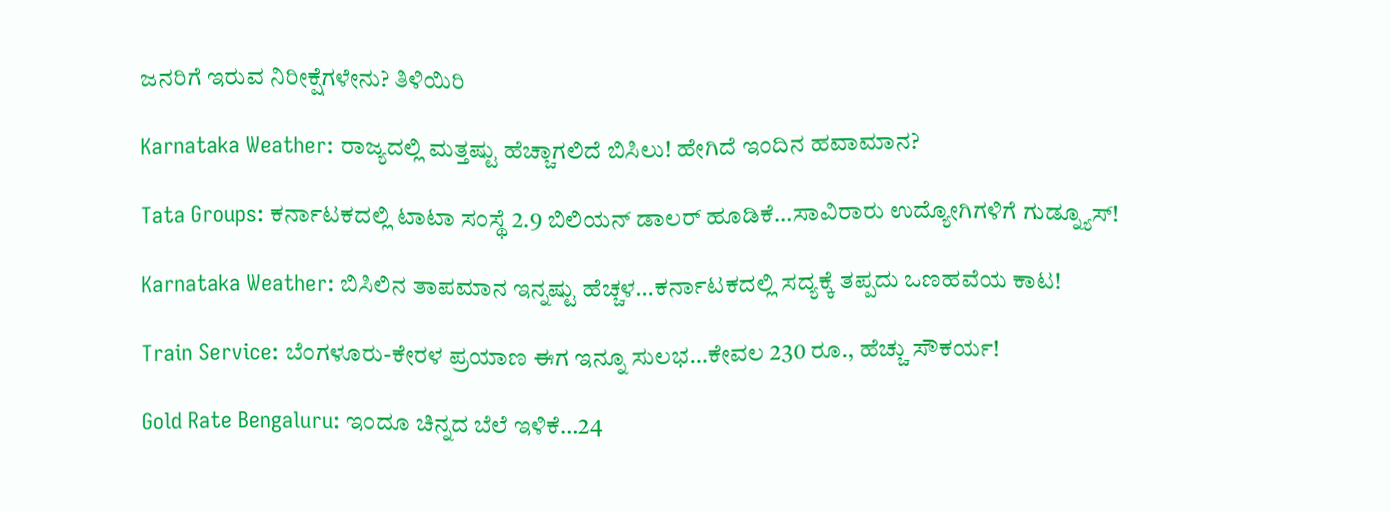ಜನರಿಗೆ ಇರುವ ನಿರೀಕ್ಷೆಗಳೇನು? ತಿಳಿಯಿರಿ

Karnataka Weather: ರಾಜ್ಯದಲ್ಲಿ ಮತ್ತಷ್ಟು ಹೆಚ್ಚಾಗಲಿದೆ ಬಿಸಿಲು! ಹೇಗಿದೆ ಇಂದಿನ ಹವಾಮಾನ?

Tata Groups: ಕರ್ನಾಟಕದಲ್ಲಿ ಟಾಟಾ ಸಂಸ್ಥೆ 2.9 ಬಿಲಿಯನ್ ಡಾಲರ್ ಹೂಡಿಕೆ…ಸಾವಿರಾರು ಉದ್ಯೋಗಿಗಳಿಗೆ ಗುಡ್ನ್ಯೂಸ್!

Karnataka Weather: ಬಿಸಿಲಿನ ತಾಪಮಾನ ಇನ್ನಷ್ಟು ಹೆಚ್ಚಳ…ಕರ್ನಾಟಕದಲ್ಲಿ ಸದ್ಯಕ್ಕೆ ತಪ್ಪದು ಒಣಹವೆಯ ಕಾಟ!

Train Service: ಬೆಂಗಳೂರು-ಕೇರಳ ಪ್ರಯಾಣ ಈಗ ಇನ್ನೂ ಸುಲಭ…ಕೇವಲ 230 ರೂ., ಹೆಚ್ಚು ಸೌಕರ್ಯ!

Gold Rate Bengaluru: ಇಂದೂ ಚಿನ್ನದ ಬೆಲೆ ಇಳಿಕೆ…24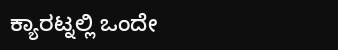ಕ್ಯಾರಟ್ನಲ್ಲಿ ಒಂದೇ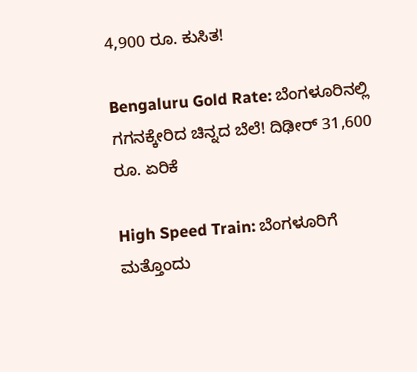4,900 ರೂ. ಕುಸಿತ!

Bengaluru Gold Rate: ಬೆಂಗಳೂರಿನಲ್ಲಿ ಗಗನಕ್ಕೇರಿದ ಚಿನ್ನದ ಬೆಲೆ! ದಿಢೀರ್ 31,600 ರೂ. ಏರಿಕೆ

High Speed Train: ಬೆಂಗಳೂರಿಗೆ ಮತ್ತೊಂದು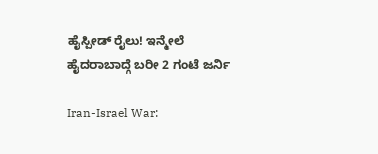ಹೈಸ್ಪೀಡ್ ರೈಲು! ಇನ್ಮೇಲೆ ಹೈದರಾಬಾದ್ಗೆ ಬರೀ 2 ಗಂಟೆ ಜರ್ನಿ

Iran-Israel War: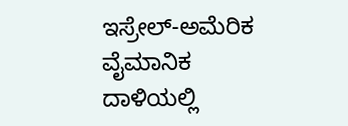ಇಸ್ರೇಲ್-ಅಮೆರಿಕ ವೈಮಾನಿಕ ದಾಳಿಯಲ್ಲಿ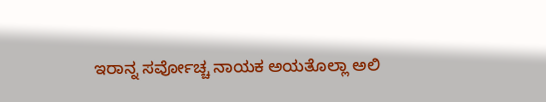ಇರಾನ್ನ ಸರ್ವೋಚ್ಚ ನಾಯಕ ಅಯತೊಲ್ಲಾ ಅಲಿ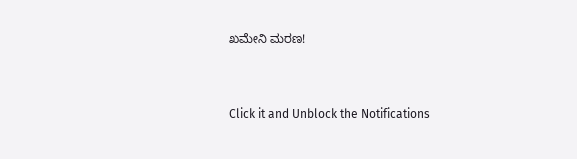ಖಮೇನಿ ಮರಣ!



Click it and Unblock the Notifications